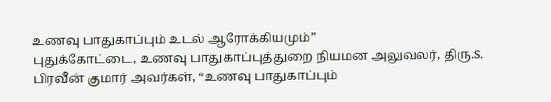உணவு பாதுகாப்பும் உடல் ஆரோக்கியமும்”
புதுக்கோட்டை, உணவு பாதுகாப்புத்துறை நியமன அலுவலர், திரு.S. பிரவீன் குமார் அவர்கள், “உணவு பாதுகாப்பும்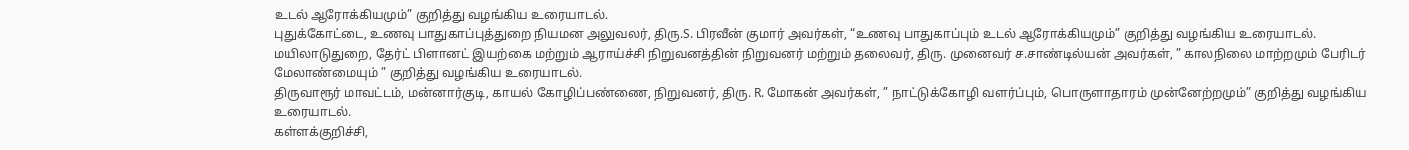உடல் ஆரோக்கியமும்” குறித்து வழங்கிய உரையாடல்.
புதுக்கோட்டை, உணவு பாதுகாப்புத்துறை நியமன அலுவலர், திரு.S. பிரவீன் குமார் அவர்கள், “உணவு பாதுகாப்பும் உடல் ஆரோக்கியமும்” குறித்து வழங்கிய உரையாடல்.
மயிலாடுதுறை, தேர்ட் பிளானட் இயற்கை மற்றும் ஆராய்ச்சி நிறுவனத்தின் நிறுவனர் மற்றும் தலைவர், திரு. முனைவர் ச.சாண்டில்யன் அவர்கள், ” காலநிலை மாற்றமும் பேரிடர் மேலாண்மையும் ” குறித்து வழங்கிய உரையாடல்.
திருவாரூர் மாவட்டம், மன்னார்குடி, காயல் கோழிப்பண்ணை, நிறுவனர், திரு. R. மோகன் அவர்கள், ” நாட்டுக்கோழி வளர்ப்பும், பொருளாதாரம் முன்னேற்றமும்” குறித்து வழங்கிய உரையாடல்.
கள்ளக்குறிச்சி,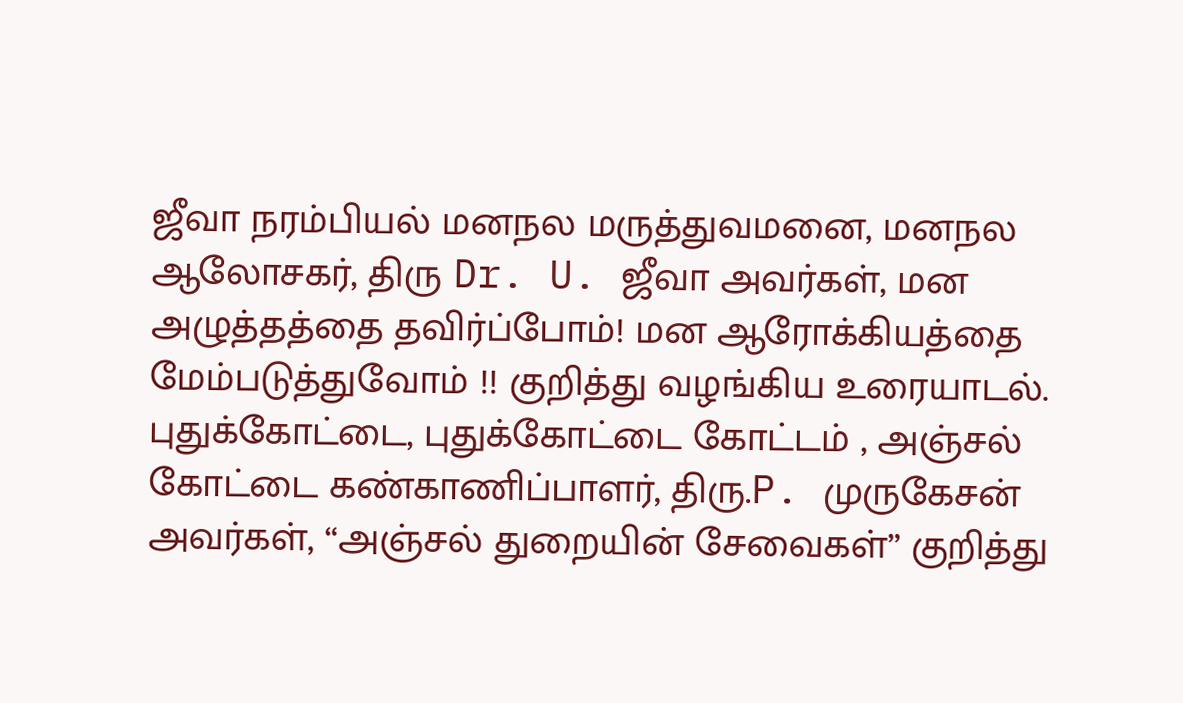ஜீவா நரம்பியல் மனநல மருத்துவமனை, மனநல ஆலோசகர், திரு Dr. U. ஜீவா அவர்கள், மன அழுத்தத்தை தவிர்ப்போம்! மன ஆரோக்கியத்தை மேம்படுத்துவோம் !! குறித்து வழங்கிய உரையாடல்.
புதுக்கோட்டை, புதுக்கோட்டை கோட்டம் , அஞ்சல் கோட்டை கண்காணிப்பாளர், திரு.P. முருகேசன் அவர்கள், “அஞ்சல் துறையின் சேவைகள்” குறித்து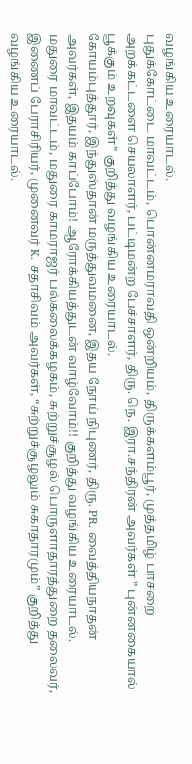வழங்கிய உரையாடல்.
புதுக்கோட்டை மாவட்டம், பொன்னமராவதி ஒன்றியம், திருக்களம்பூர், முத்தமிழ் பாசறை அறக்கட்டளை செயலாளர், பட்டிமன்ற பேச்சாளர், திரு. நெ. இரா.சந்திரன் அவர்கள் ” புன்னகையால் பூக்கும் உறவுகள்” குறித்து வழங்கிய உரையாடல்.
கோயம்புத்தூர், இந்துஸ்தான் மருத்துவமனை, இதய நோய் நிபுணர், திரு. PR. வைத்தியநாதன் அவர்கள், இதயம் காப்போம்! ஆரோக்கியத்துடன் வாழ்வோம்!! குறித்து வழங்கிய உரையாடல்.
மதுரை மாவட்டம், மதுரை காமராஜர் பல்கலைக்கழகம், சுற்றுச்சூழல் பொருளாதாரத்துறை தலைவர், இணைப் பேராசிரியர், முனைவர் K. சதாசிவம் அவர்கள், “சுற்றுச்சூழலும் சுகாதாரமும்” குறித்து வழங்கிய உரையாடல்.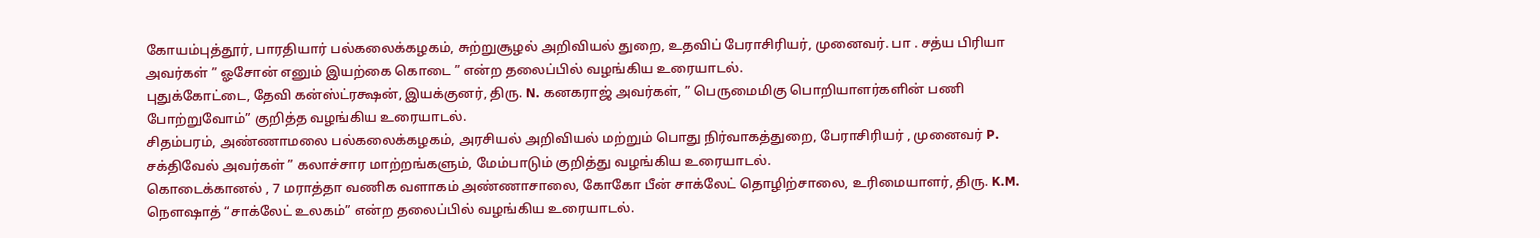கோயம்புத்தூர், பாரதியார் பல்கலைக்கழகம், சுற்றுசூழல் அறிவியல் துறை, உதவிப் பேராசிரியர், முனைவர். பா . சத்ய பிரியா அவர்கள் ” ஓசோன் எனும் இயற்கை கொடை ” என்ற தலைப்பில் வழங்கிய உரையாடல்.
புதுக்கோட்டை, தேவி கன்ஸ்ட்ரக்ஷன், இயக்குனர், திரு. N. கனகராஜ் அவர்கள், ” பெருமைமிகு பொறியாளர்களின் பணி போற்றுவோம்” குறித்த வழங்கிய உரையாடல்.
சிதம்பரம், அண்ணாமலை பல்கலைக்கழகம், அரசியல் அறிவியல் மற்றும் பொது நிர்வாகத்துறை, பேராசிரியர் , முனைவர் P. சக்திவேல் அவர்கள் ” கலாச்சார மாற்றங்களும், மேம்பாடும் குறித்து வழங்கிய உரையாடல்.
கொடைக்கானல் , 7 மராத்தா வணிக வளாகம் அண்ணாசாலை, கோகோ பீன் சாக்லேட் தொழிற்சாலை, உரிமையாளர், திரு. K.M. நௌஷாத் “சாக்லேட் உலகம்” என்ற தலைப்பில் வழங்கிய உரையாடல்.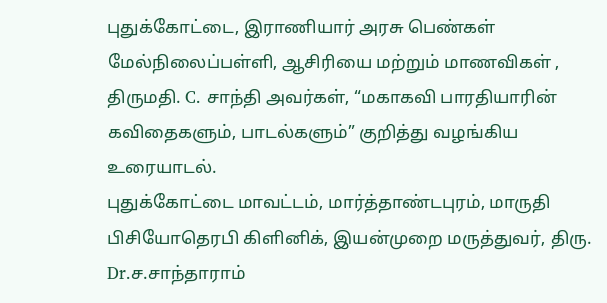புதுக்கோட்டை, இராணியார் அரசு பெண்கள் மேல்நிலைப்பள்ளி, ஆசிரியை மற்றும் மாணவிகள் , திருமதி. C. சாந்தி அவர்கள், “மகாகவி பாரதியாரின் கவிதைகளும், பாடல்களும்” குறித்து வழங்கிய உரையாடல்.
புதுக்கோட்டை மாவட்டம், மார்த்தாண்டபுரம், மாருதி பிசியோதெரபி கிளினிக், இயன்முறை மருத்துவர், திரு. Dr.ச.சாந்தாராம்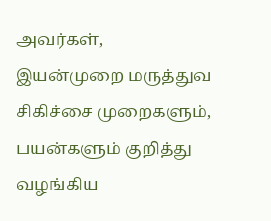அவர்கள், இயன்முறை மருத்துவ சிகிச்சை முறைகளும், பயன்களும் குறித்து வழங்கிய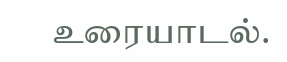உரையாடல்.